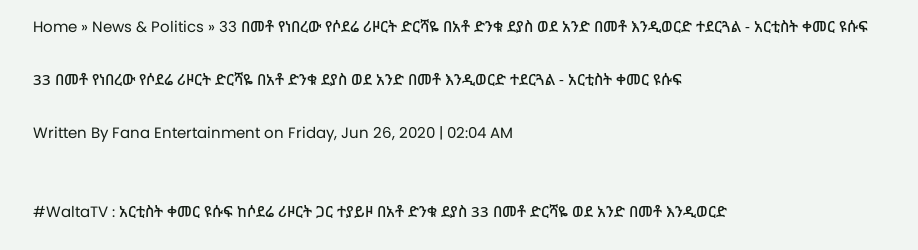Home » News & Politics » 33 በመቶ የነበረው የሶደሬ ሪዞርት ድርሻዬ በአቶ ድንቁ ደያስ ወደ አንድ በመቶ እንዲወርድ ተደርጓል - አርቲስት ቀመር ዩሱፍ

33 በመቶ የነበረው የሶደሬ ሪዞርት ድርሻዬ በአቶ ድንቁ ደያስ ወደ አንድ በመቶ እንዲወርድ ተደርጓል - አርቲስት ቀመር ዩሱፍ

Written By Fana Entertainment on Friday, Jun 26, 2020 | 02:04 AM


#WaltaTV : አርቲስት ቀመር ዩሱፍ ከሶደሬ ሪዞርት ጋር ተያይዞ በአቶ ድንቁ ደያስ 33 በመቶ ድርሻዬ ወደ አንድ በመቶ እንዲወርድ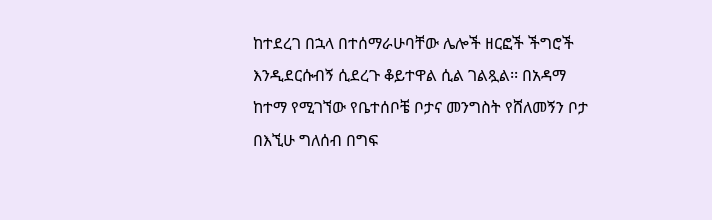ከተደረገ በኋላ በተሰማራሁባቸው ሌሎች ዘርፎች ችግሮች እንዲደርሱብኝ ሲደረጉ ቆይተዋል ሲል ገልጿል፡፡ በአዳማ ከተማ የሚገኘው የቤተሰቦቼ ቦታና መንግስት የሸለመኝን ቦታ በእኚሁ ግለሰብ በግፍ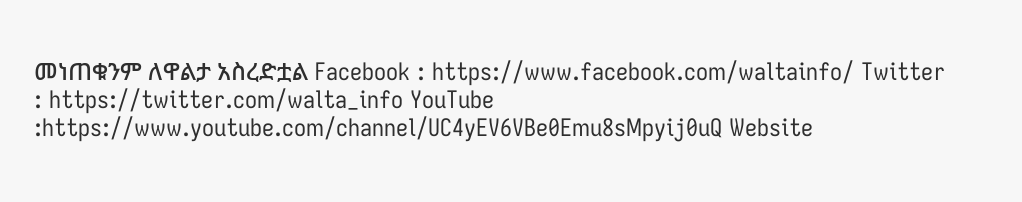መነጠቁንም ለዋልታ አስረድቷል Facebook : https://www.facebook.com/waltainfo/ Twitter : https://twitter.com/walta_info YouTube :https://www.youtube.com/channel/UC4yEV6VBe0Emu8sMpyij0uQ Website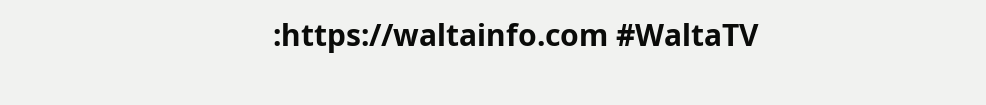:https://waltainfo.com #WaltaTV